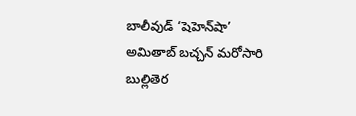బాలీవుడ్ ‘షెహెన్‌షా’ అమితాబ్ బచ్చన్ మరోసారి బుల్లితెర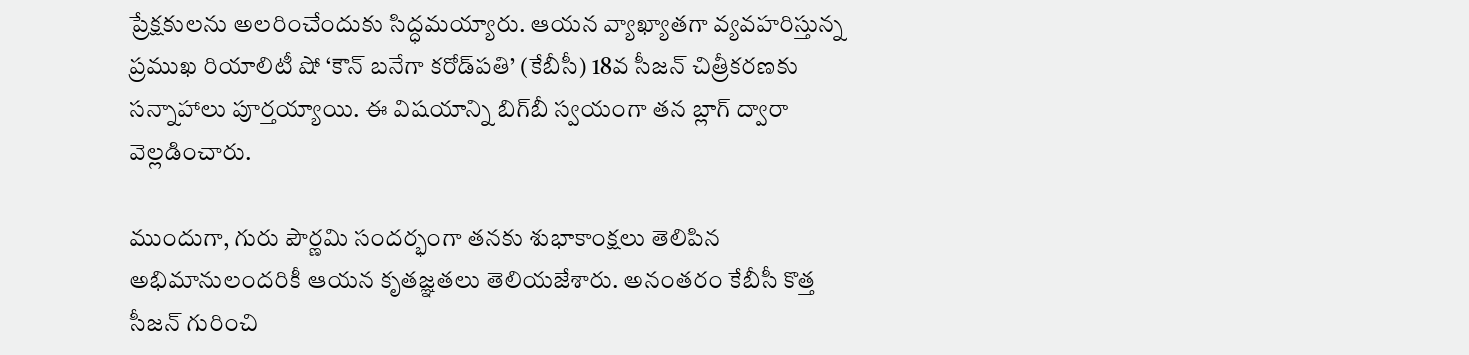ప్రేక్షకులను అలరించేందుకు సిద్ధమయ్యారు. ఆయన వ్యాఖ్యాతగా వ్యవహరిస్తున్న ప్రముఖ రియాలిటీ షో ‘కౌన్ బనేగా కరోడ్‌పతి’ (కేబీసీ) 18వ సీజన్ చిత్రీకరణకు సన్నాహాలు పూర్తయ్యాయి. ఈ విషయాన్ని బిగ్‌బీ స్వయంగా తన బ్లాగ్ ద్వారా వెల్లడించారు.

ముందుగా, గురు పౌర్ణమి సందర్భంగా తనకు శుభాకాంక్షలు తెలిపిన అభిమానులందరికీ ఆయన కృతజ్ఞతలు తెలియజేశారు. అనంతరం కేబీసీ కొత్త సీజన్ గురించి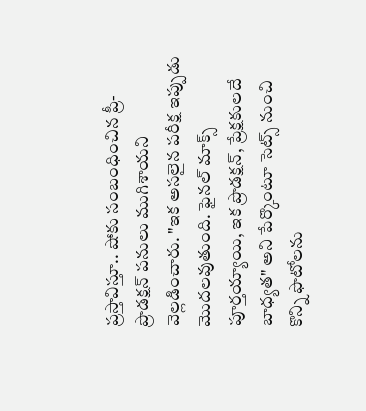ప్రస్తావిస్తూ.. షోకు సంబంధించిన ప్రీ-ప్రొడక్షన్ పనులు ముగిశాయని వెల్లడించారు. "ఇక అసలైన పరీక్ష ఇప్పుడు మొదలవుతుంది. ఫైనల్ మాక్స్ పూర్తయ్యాయి, ఇక ప్రొడక్షన్, ప్రేక్షకులదే బాధ్యత" అని పేర్కొంటూ సెట్స్ నుంచి కొన్ని ఫొటోలను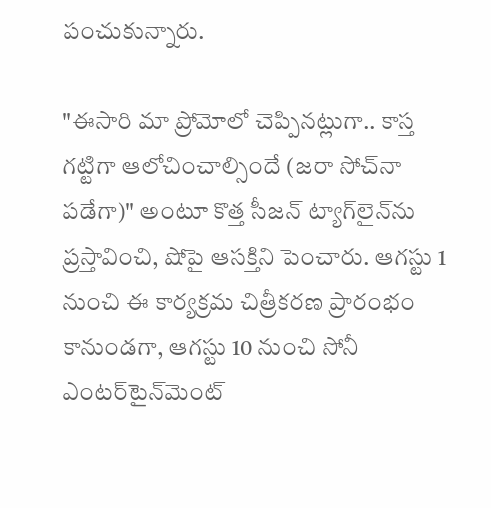పంచుకున్నారు.

"ఈసారి మా ప్రోమోలో చెప్పినట్లుగా.. కాస్త గట్టిగా ఆలోచించాల్సిందే (జరా సోచ్‌నా పడేగా)" అంటూ కొత్త సీజన్ ట్యాగ్‌లైన్‌ను ప్రస్తావించి, షోపై ఆసక్తిని పెంచారు. ఆగస్టు 1 నుంచి ఈ కార్యక్రమ చిత్రీకరణ ప్రారంభం కానుండగా, ఆగస్టు 10 నుంచి సోనీ ఎంటర్‌టైన్‌మెంట్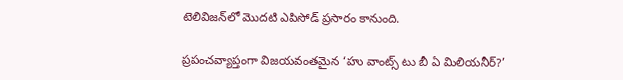టెలివిజన్‌లో మొదటి ఎపిసోడ్ ప్రసారం కానుంది.

ప్రపంచవ్యాప్తంగా విజయవంతమైన ‘హు వాంట్స్ టు బీ ఏ మిలియనీర్?’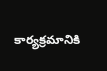కార్యక్రమానికి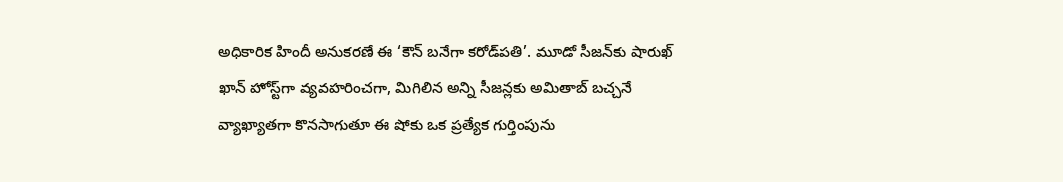అధికారిక హిందీ అనుకరణే ఈ ‘కౌన్ బనేగా కరోడ్‌పతి’. మూడో సీజన్‌కు షారుఖ్ ఖాన్ హోస్ట్‌గా వ్యవహరించగా, మిగిలిన అన్ని సీజన్లకు అమితాబ్ బచ్చనే వ్యాఖ్యాతగా కొనసాగుతూ ఈ షోకు ఒక ప్రత్యేక గుర్తింపును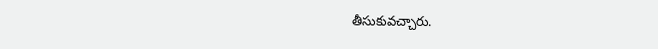తీసుకువచ్చారు.